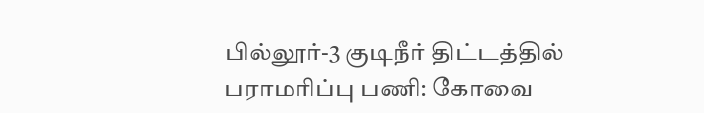பில்லூர்-3 குடிநீர் திட்டத்தில் பராமரிப்பு பணி: கோவை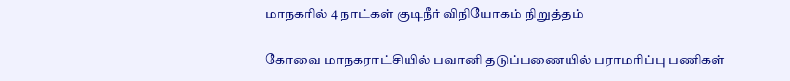மாநகரில் 4 நாட்கள் குடிநீர் விநியோகம் நிறுத்தம்

கோவை மாநகராட்சியில் பவானி தடுப்பணையில் பராமரிப்பு பணிகள்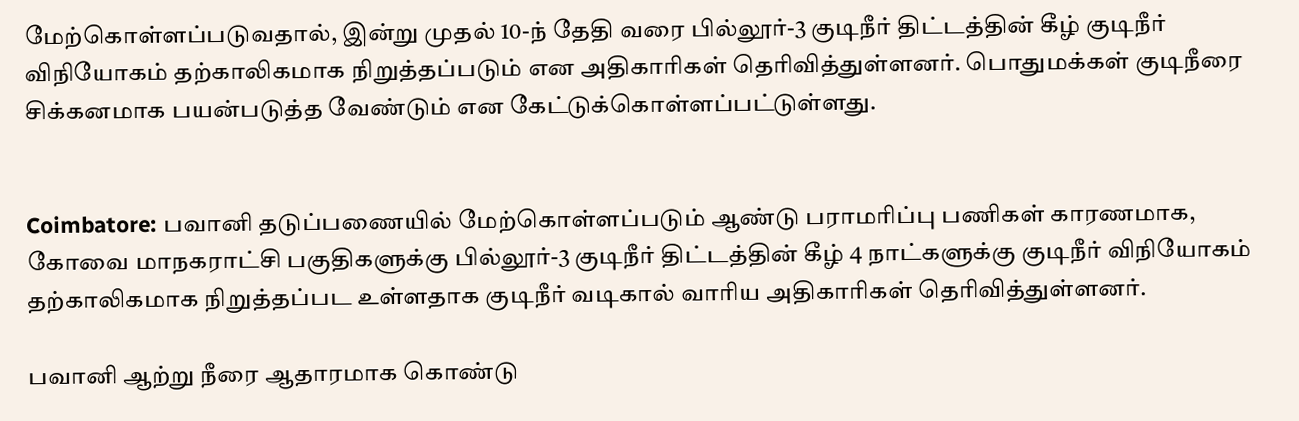மேற்கொள்ளப்படுவதால், இன்று முதல் 10-ந் தேதி வரை பில்லூர்-3 குடிநீர் திட்டத்தின் கீழ் குடிநீர் விநியோகம் தற்காலிகமாக நிறுத்தப்படும் என அதிகாரிகள் தெரிவித்துள்ளனர். பொதுமக்கள் குடிநீரை சிக்கனமாக பயன்படுத்த வேண்டும் என கேட்டுக்கொள்ளப்பட்டுள்ளது.


Coimbatore: பவானி தடுப்பணையில் மேற்கொள்ளப்படும் ஆண்டு பராமரிப்பு பணிகள் காரணமாக, கோவை மாநகராட்சி பகுதிகளுக்கு பில்லூர்-3 குடிநீர் திட்டத்தின் கீழ் 4 நாட்களுக்கு குடிநீர் விநியோகம் தற்காலிகமாக நிறுத்தப்பட உள்ளதாக குடிநீர் வடிகால் வாரிய அதிகாரிகள் தெரிவித்துள்ளனர்.

பவானி ஆற்று நீரை ஆதாரமாக கொண்டு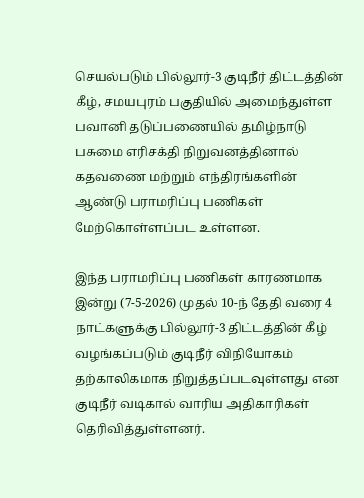செயல்படும் பில்லூர்-3 குடிநீர் திட்டத்தின் கீழ், சமயபுரம் பகுதியில் அமைந்துள்ள பவானி தடுப்பணையில் தமிழ்நாடு பசுமை எரிசக்தி நிறுவனத்தினால் கதவணை மற்றும் எந்திரங்களின் ஆண்டு பராமரிப்பு பணிகள் மேற்கொள்ளப்பட உள்ளன.

இந்த பராமரிப்பு பணிகள் காரணமாக இன்று (7-5-2026) முதல் 10-ந் தேதி வரை 4 நாட்களுக்கு பில்லூர்-3 திட்டத்தின் கீழ் வழங்கப்படும் குடிநீர் விநியோகம் தற்காலிகமாக நிறுத்தப்படவுள்ளது என குடிநீர் வடிகால் வாரிய அதிகாரிகள் தெரிவித்துள்ளனர்.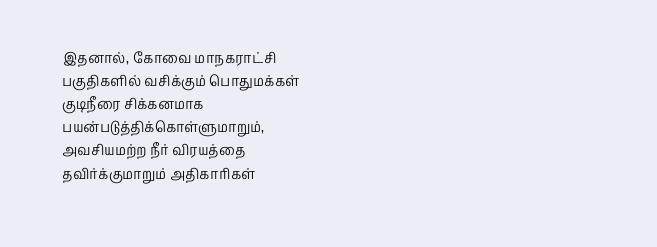இதனால், கோவை மாநகராட்சி பகுதிகளில் வசிக்கும் பொதுமக்கள் குடிநீரை சிக்கனமாக பயன்படுத்திக்கொள்ளுமாறும், அவசியமற்ற நீர் விரயத்தை தவிர்க்குமாறும் அதிகாரிகள்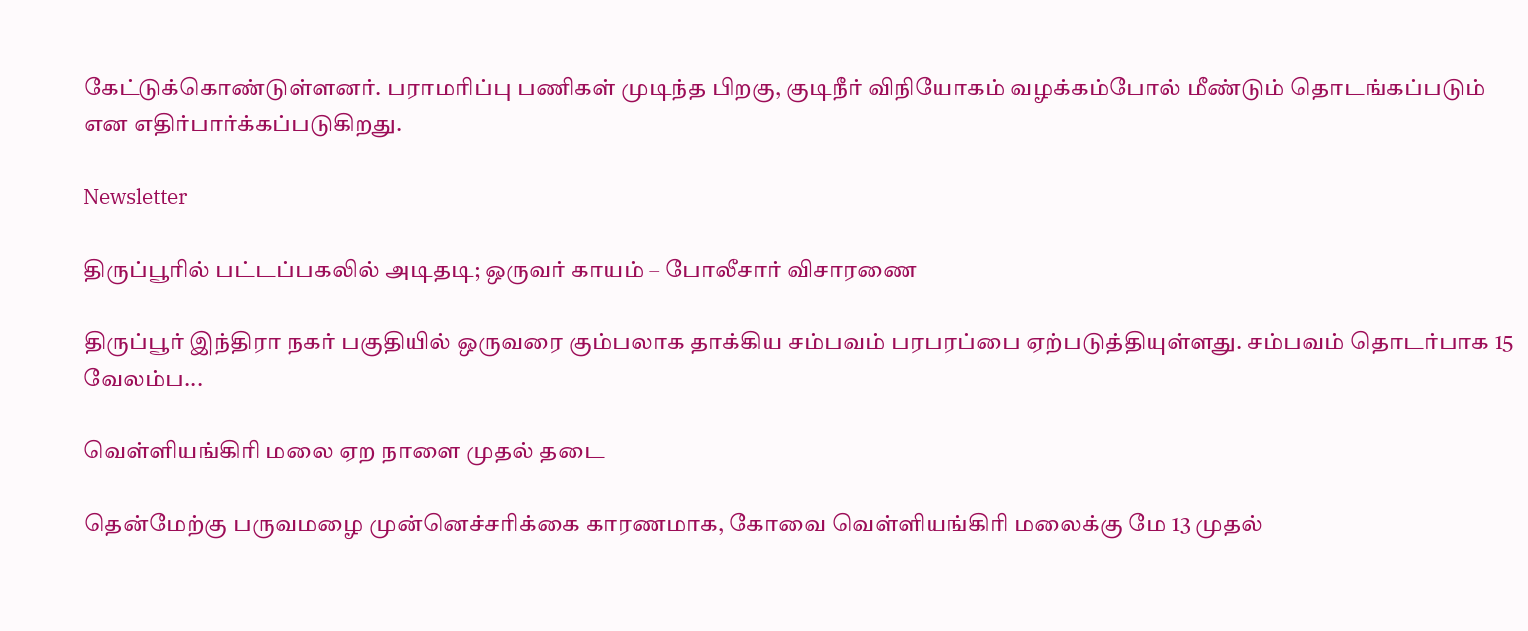கேட்டுக்கொண்டுள்ளனர். பராமரிப்பு பணிகள் முடிந்த பிறகு, குடிநீர் விநியோகம் வழக்கம்போல் மீண்டும் தொடங்கப்படும் என எதிர்பார்க்கப்படுகிறது.

Newsletter

திருப்பூரில் பட்டப்பகலில் அடிதடி; ஒருவர் காயம் – போலீசார் விசாரணை

திருப்பூர் இந்திரா நகர் பகுதியில் ஒருவரை கும்பலாக தாக்கிய சம்பவம் பரபரப்பை ஏற்படுத்தியுள்ளது. சம்பவம் தொடர்பாக 15 வேலம்ப...

வெள்ளியங்கிரி மலை ஏற நாளை முதல் தடை

தென்மேற்கு பருவமழை முன்னெச்சரிக்கை காரணமாக, கோவை வெள்ளியங்கிரி மலைக்கு மே 13 முதல்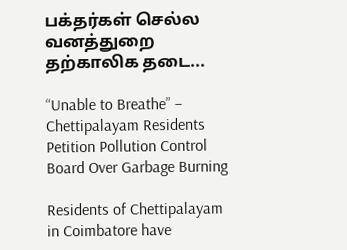பக்தர்கள் செல்ல வனத்துறை தற்காலிக தடை...

“Unable to Breathe” – Chettipalayam Residents Petition Pollution Control Board Over Garbage Burning

Residents of Chettipalayam in Coimbatore have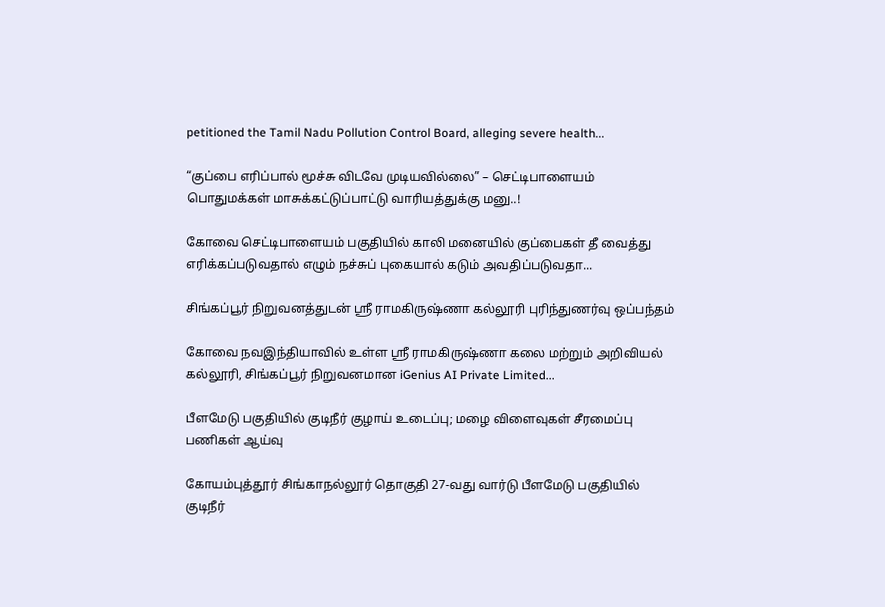petitioned the Tamil Nadu Pollution Control Board, alleging severe health...

“குப்பை எரிப்பால் மூச்சு விடவே முடியவில்லை” – செட்டிபாளையம் பொதுமக்கள் மாசுக்கட்டுப்பாட்டு வாரியத்துக்கு மனு..!

கோவை செட்டிபாளையம் பகுதியில் காலி மனையில் குப்பைகள் தீ வைத்து எரிக்கப்படுவதால் எழும் நச்சுப் புகையால் கடும் அவதிப்படுவதா...

சிங்கப்பூர் நிறுவனத்துடன் ஸ்ரீ ராமகிருஷ்ணா கல்லூரி புரிந்துணர்வு ஒப்பந்தம்

கோவை நவஇந்தியாவில் உள்ள ஸ்ரீ ராமகிருஷ்ணா கலை மற்றும் அறிவியல் கல்லூரி, சிங்கப்பூர் நிறுவனமான iGenius AI Private Limited...

பீளமேடு பகுதியில் குடிநீர் குழாய் உடைப்பு; மழை விளைவுகள் சீரமைப்பு பணிகள் ஆய்வு

கோயம்புத்தூர் சிங்காநல்லூர் தொகுதி 27-வது வார்டு பீளமேடு பகுதியில் குடிநீர்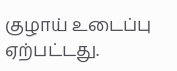குழாய் உடைப்பு ஏற்பட்டது.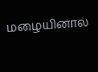மழையினால்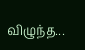விழுந்த...